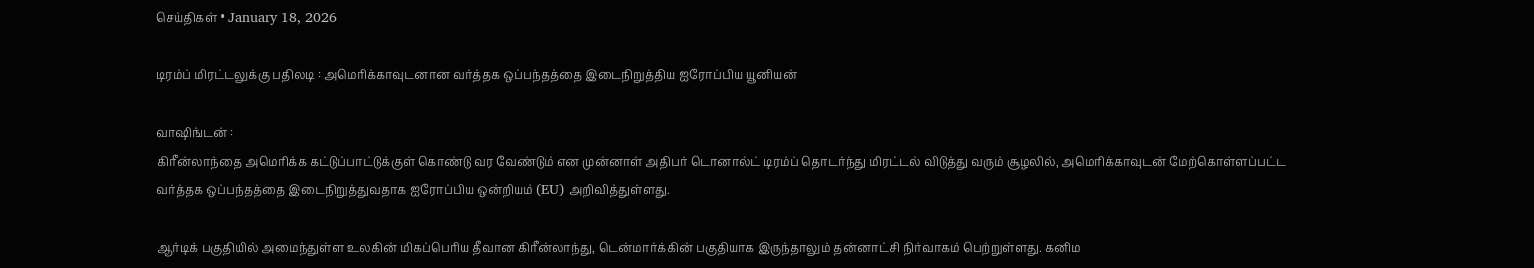செய்திகள் • January 18, 2026

டிரம்ப் மிரட்டலுக்கு பதிலடி : அமெரிக்காவுடனான வர்த்தக ஒப்பந்தத்தை இடைநிறுத்திய ஐரோப்பிய யூனியன்

வாஷிங்டன் :
கிரீன்லாந்தை அமெரிக்க கட்டுப்பாட்டுக்குள் கொண்டு வர வேண்டும் என முன்னாள் அதிபர் டொனால்ட் டிரம்ப் தொடர்ந்து மிரட்டல் விடுத்து வரும் சூழலில், அமெரிக்காவுடன் மேற்கொள்ளப்பட்ட வர்த்தக ஒப்பந்தத்தை இடைநிறுத்துவதாக ஐரோப்பிய ஒன்றியம் (EU) அறிவித்துள்ளது.

ஆர்டிக் பகுதியில் அமைந்துள்ள உலகின் மிகப்பெரிய தீவான கிரீன்லாந்து, டென்மார்க்கின் பகுதியாக இருந்தாலும் தன்னாட்சி நிர்வாகம் பெற்றுள்ளது. கனிம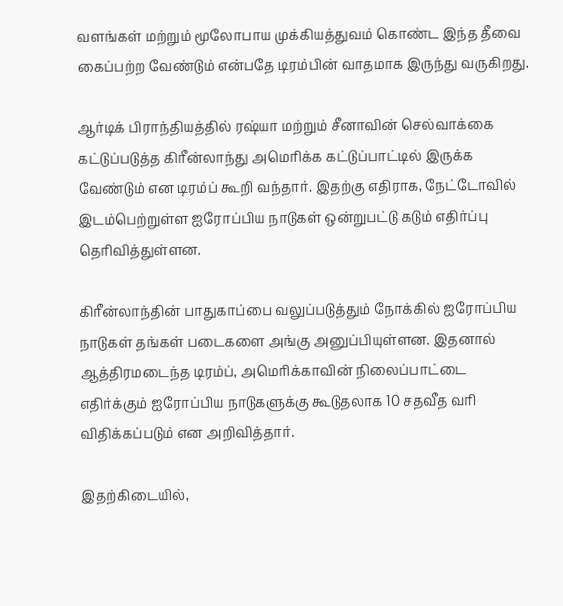வளங்கள் மற்றும் மூலோபாய முக்கியத்துவம் கொண்ட இந்த தீவை கைப்பற்ற வேண்டும் என்பதே டிரம்பின் வாதமாக இருந்து வருகிறது.

ஆர்டிக் பிராந்தியத்தில் ரஷ்யா மற்றும் சீனாவின் செல்வாக்கை கட்டுப்படுத்த கிரீன்லாந்து அமெரிக்க கட்டுப்பாட்டில் இருக்க வேண்டும் என டிரம்ப் கூறி வந்தார். இதற்கு எதிராக, நேட்டோவில் இடம்பெற்றுள்ள ஐரோப்பிய நாடுகள் ஒன்றுபட்டு கடும் எதிர்ப்பு தெரிவித்துள்ளன.

கிரீன்லாந்தின் பாதுகாப்பை வலுப்படுத்தும் நோக்கில் ஐரோப்பிய நாடுகள் தங்கள் படைகளை அங்கு அனுப்பியுள்ளன. இதனால் ஆத்திரமடைந்த டிரம்ப், அமெரிக்காவின் நிலைப்பாட்டை எதிர்க்கும் ஐரோப்பிய நாடுகளுக்கு கூடுதலாக 10 சதவீத வரி விதிக்கப்படும் என அறிவித்தார்.

இதற்கிடையில்,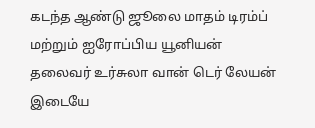கடந்த ஆண்டு ஜூலை மாதம் டிரம்ப் மற்றும் ஐரோப்பிய யூனியன் தலைவர் உர்சுலா வான் டெர் லேயன் இடையே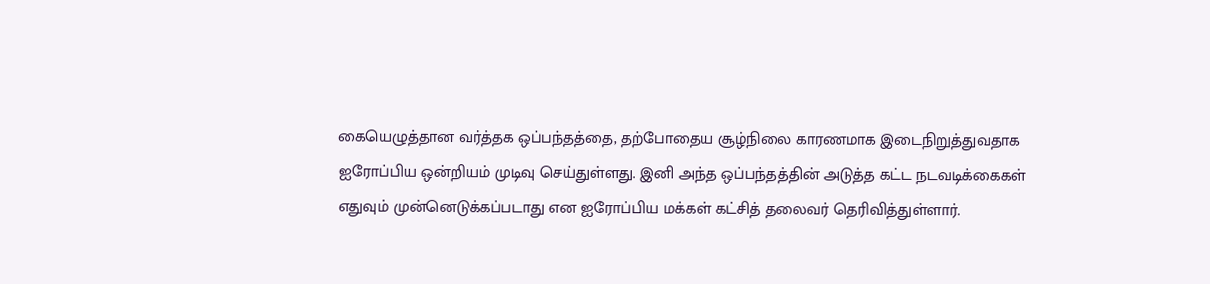கையெழுத்தான வர்த்தக ஒப்பந்தத்தை, தற்போதைய சூழ்நிலை காரணமாக இடைநிறுத்துவதாக ஐரோப்பிய ஒன்றியம் முடிவு செய்துள்ளது. இனி அந்த ஒப்பந்தத்தின் அடுத்த கட்ட நடவடிக்கைகள் எதுவும் முன்னெடுக்கப்படாது என ஐரோப்பிய மக்கள் கட்சித் தலைவர் தெரிவித்துள்ளார்.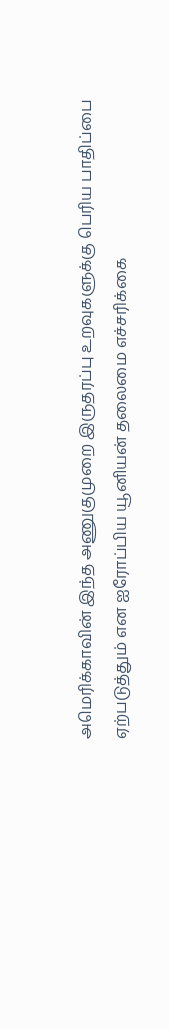அமெரிக்காவின் இந்த அணுகுமுறை இருதரப்பு உறவுகளுக்கு பெரிய பாதிப்பை ஏற்படுத்தும் என ஐரோப்பிய யூனியன் தலைமை எச்சரிக்கை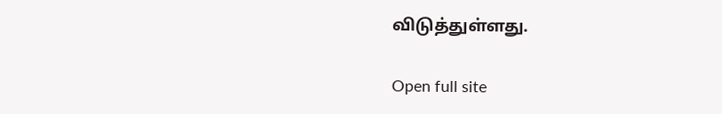விடுத்துள்ளது.

Open full site